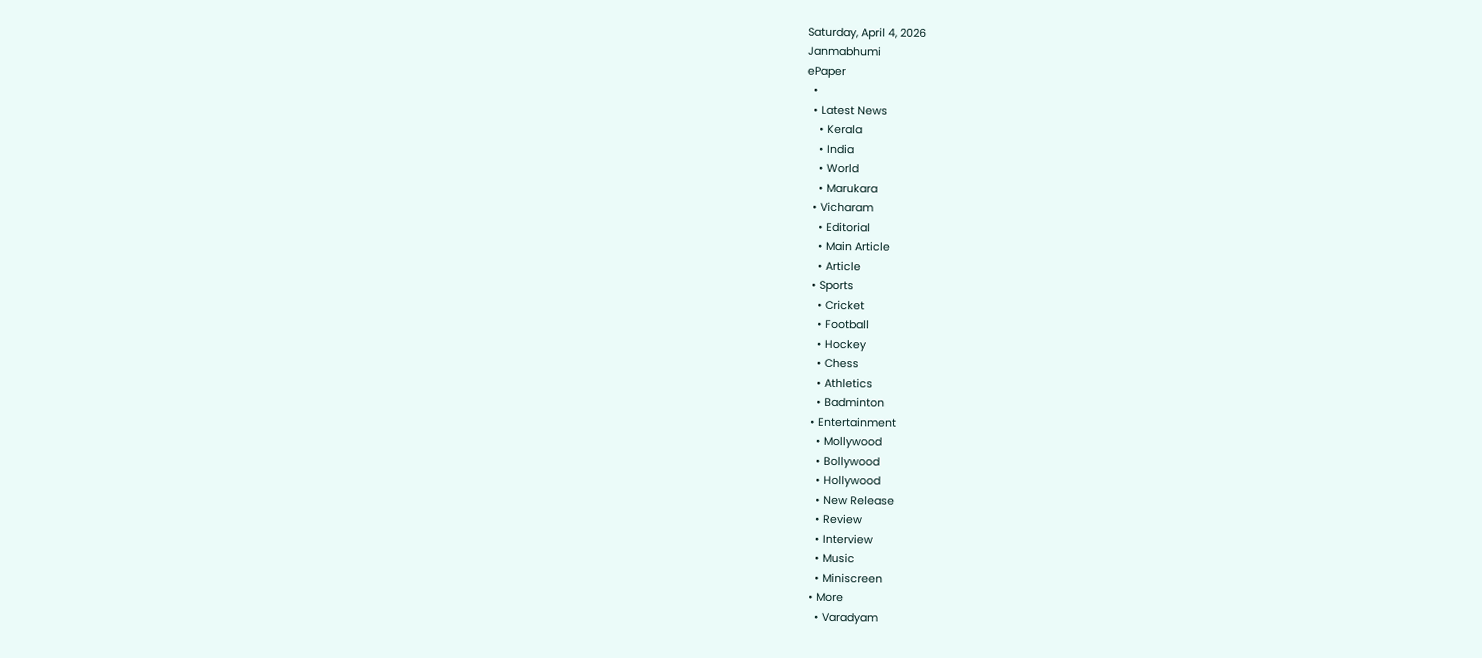Saturday, April 4, 2026
Janmabhumi
ePaper
  •
  • Latest News
    • Kerala
    • India
    • World
    • Marukara
  • Vicharam
    • Editorial
    • Main Article
    • Article
  • Sports
    • Cricket
    • Football
    • Hockey
    • Chess
    • Athletics
    • Badminton
  • Entertainment
    • Mollywood
    • Bollywood
    • Hollywood
    • New Release
    • Review
    • Interview
    • Music
    • Miniscreen
  • More
    • Varadyam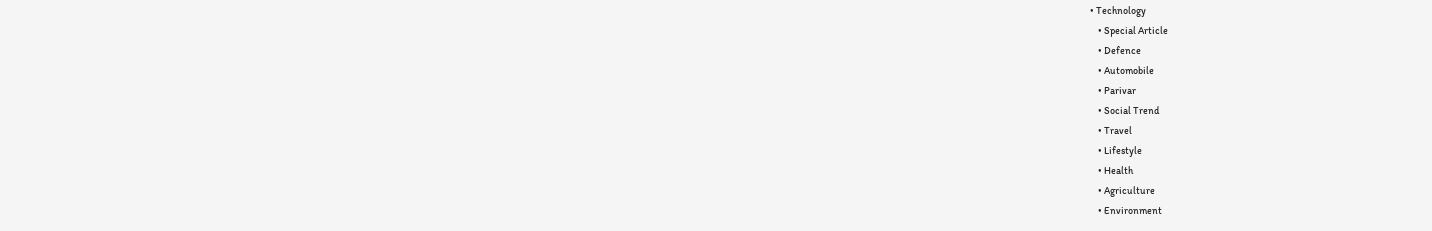• Technology
    • Special Article
    • Defence
    • Automobile
    • Parivar
    • Social Trend
    • Travel
    • Lifestyle
    • Health
    • Agriculture
    • Environment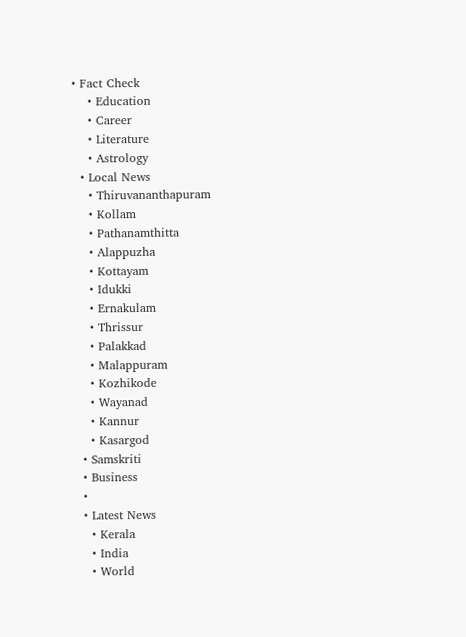• Fact Check
    • Education
    • Career
    • Literature
    • Astrology
  • Local News
    • Thiruvananthapuram
    • Kollam
    • Pathanamthitta
    • Alappuzha
    • Kottayam
    • Idukki
    • Ernakulam
    • Thrissur
    • Palakkad
    • Malappuram
    • Kozhikode
    • Wayanad
    • Kannur
    • Kasargod
  • Samskriti
  • Business
  •
  • Latest News
    • Kerala
    • India
    • World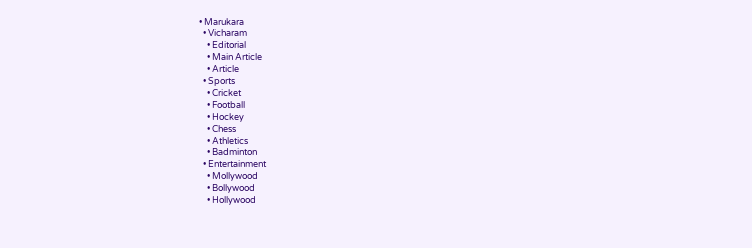• Marukara
  • Vicharam
    • Editorial
    • Main Article
    • Article
  • Sports
    • Cricket
    • Football
    • Hockey
    • Chess
    • Athletics
    • Badminton
  • Entertainment
    • Mollywood
    • Bollywood
    • Hollywood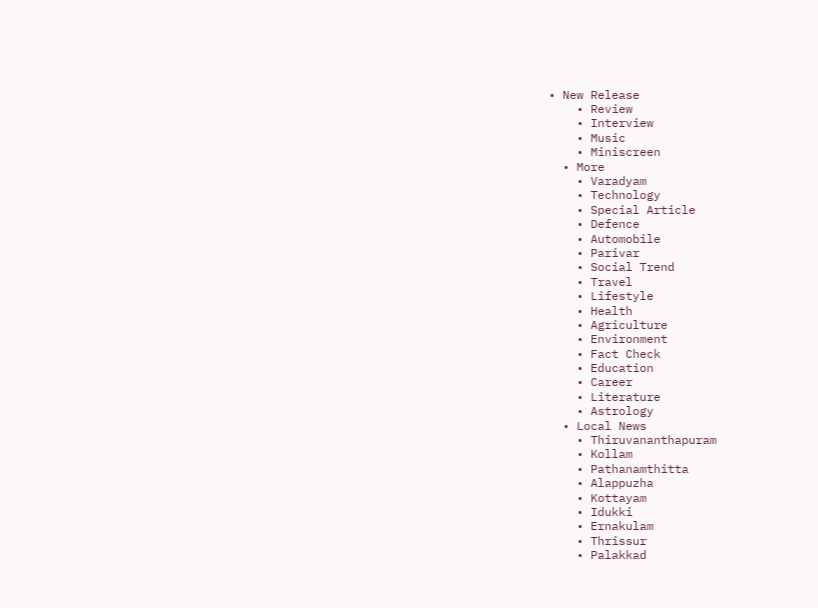• New Release
    • Review
    • Interview
    • Music
    • Miniscreen
  • More
    • Varadyam
    • Technology
    • Special Article
    • Defence
    • Automobile
    • Parivar
    • Social Trend
    • Travel
    • Lifestyle
    • Health
    • Agriculture
    • Environment
    • Fact Check
    • Education
    • Career
    • Literature
    • Astrology
  • Local News
    • Thiruvananthapuram
    • Kollam
    • Pathanamthitta
    • Alappuzha
    • Kottayam
    • Idukki
    • Ernakulam
    • Thrissur
    • Palakkad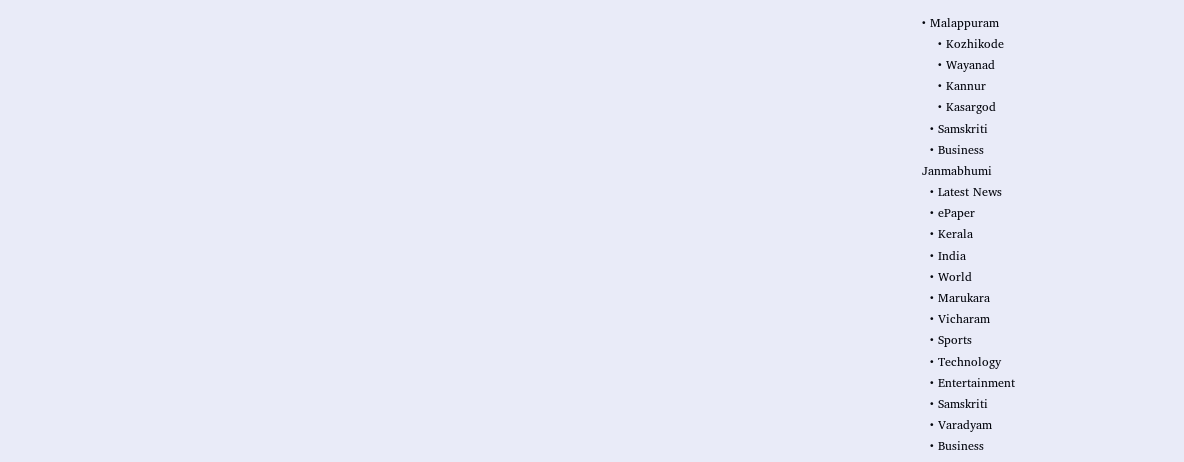• Malappuram
    • Kozhikode
    • Wayanad
    • Kannur
    • Kasargod
  • Samskriti
  • Business
Janmabhumi
  • Latest News
  • ePaper
  • Kerala
  • India
  • World
  • Marukara
  • Vicharam
  • Sports
  • Technology
  • Entertainment
  • Samskriti
  • Varadyam
  • Business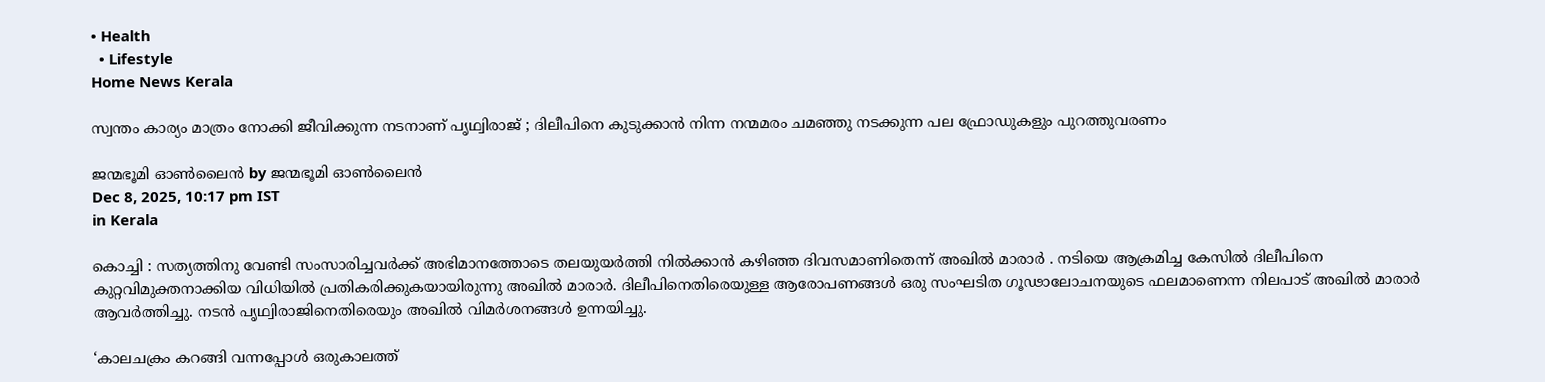• Health
  • Lifestyle
Home News Kerala

സ്വന്തം കാര്യം മാത്രം നോക്കി ജീവിക്കുന്ന നടനാണ് പൃഥ്വിരാജ് ; ദിലീപിനെ കുടുക്കാൻ നിന്ന നന്മമരം ചമഞ്ഞു നടക്കുന്ന പല ഫ്രോഡുകളും പുറത്തുവരണം

ജന്മഭൂമി ഓണ്‍ലൈന്‍ by ജന്മഭൂമി ഓണ്‍ലൈന്‍
Dec 8, 2025, 10:17 pm IST
in Kerala

കൊച്ചി : സത്യത്തിനു വേണ്ടി സംസാരിച്ചവർക്ക് അഭിമാനത്തോടെ തലയുയർത്തി നിൽക്കാൻ കഴിഞ്ഞ ദിവസമാണിതെന്ന് അഖിൽ മാരാർ . നടിയെ ആക്രമിച്ച കേസിൽ ദിലീപിനെ കുറ്റവിമുക്തനാക്കിയ വിധിയിൽ പ്രതികരിക്കുകയായിരുന്നു അഖിൽ മാരാർ. ദിലീപിനെതിരെയുള്ള ആരോപണങ്ങൾ ഒരു സംഘടിത ഗൂഢാലോചനയുടെ ഫലമാണെന്ന നിലപാട് അഖിൽ മാരാർ‌ ആവർത്തിച്ചു. നടൻ പൃഥ്വിരാജിനെതിരെയും അഖിൽ വിമർശനങ്ങൾ ഉന്നയിച്ചു.

‘കാലചക്രം കറങ്ങി വന്നപ്പോൾ ഒരുകാലത്ത്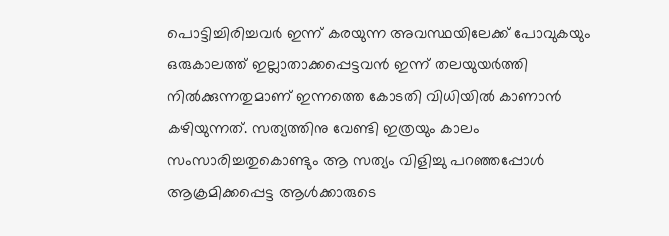പൊട്ടിച്ചിരിച്ചവർ ഇന്ന് കരയുന്ന അവസ്ഥയിലേക്ക് പോവുകയും ഒരുകാലത്ത് ഇല്ലാതാക്കപ്പെട്ടവൻ ഇന്ന് തലയുയർത്തി നിൽക്കുന്നതുമാണ് ഇന്നത്തെ കോടതി വിധിയിൽ കാണാൻ കഴിയുന്നത്. സത്യത്തിനു വേണ്ടി ഇത്രയും കാലം സംസാരിച്ചതുകൊണ്ടും ആ സത്യം വിളിച്ചു പറഞ്ഞപ്പോൾ ആക്രമിക്കപ്പെട്ട ആൾക്കാരുടെ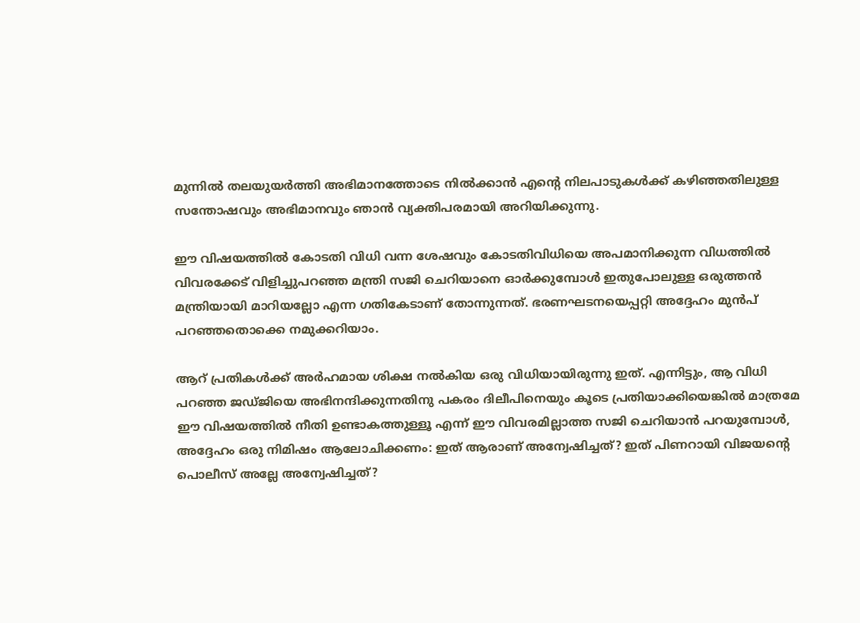മുന്നിൽ തലയുയർത്തി അഭിമാനത്തോടെ നിൽക്കാൻ എന്റെ നിലപാടുകൾക്ക് കഴിഞ്ഞതിലുള്ള സന്തോഷവും അഭിമാനവും ഞാൻ വ്യക്തിപരമായി അറിയിക്കുന്നു.

ഈ വിഷയത്തിൽ കോടതി വിധി വന്ന ശേഷവും കോടതിവിധിയെ അപമാനിക്കുന്ന വിധത്തിൽ വിവരക്കേട് വിളിച്ചുപറഞ്ഞ മന്ത്രി സജി ചെറിയാനെ ഓർക്കുമ്പോൾ ഇതുപോലുള്ള ഒരുത്തൻ മന്ത്രിയായി മാറിയല്ലോ എന്ന ഗതികേടാണ് തോന്നുന്നത്. ഭരണഘടനയെപ്പറ്റി അദ്ദേഹം മുൻപ് പറഞ്ഞതൊക്കെ നമുക്കറിയാം.

ആറ് പ്രതികൾക്ക് അർഹമായ ശിക്ഷ നൽകിയ ഒരു വിധിയായിരുന്നു ഇത്. എന്നിട്ടും, ആ വിധി പറഞ്ഞ ജഡ്ജിയെ അഭിനന്ദിക്കുന്നതിനു പകരം ദിലീപിനെയും കൂടെ പ്രതിയാക്കിയെങ്കിൽ മാത്രമേ ഈ വിഷയത്തിൽ നീതി ഉണ്ടാകത്തുള്ളൂ എന്ന് ഈ വിവരമില്ലാത്ത സജി ചെറിയാൻ പറയുമ്പോൾ, അദ്ദേഹം ഒരു നിമിഷം ആലോചിക്കണം: ഇത് ആരാണ് അന്വേഷിച്ചത്? ഇത് പിണറായി വിജയന്റെ പൊലീസ് അല്ലേ അന്വേഷിച്ചത്?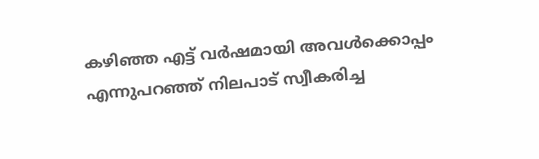കഴിഞ്ഞ എട്ട് വർഷമായി അവൾക്കൊപ്പം എന്നുപറഞ്ഞ് നിലപാട് സ്വീകരിച്ച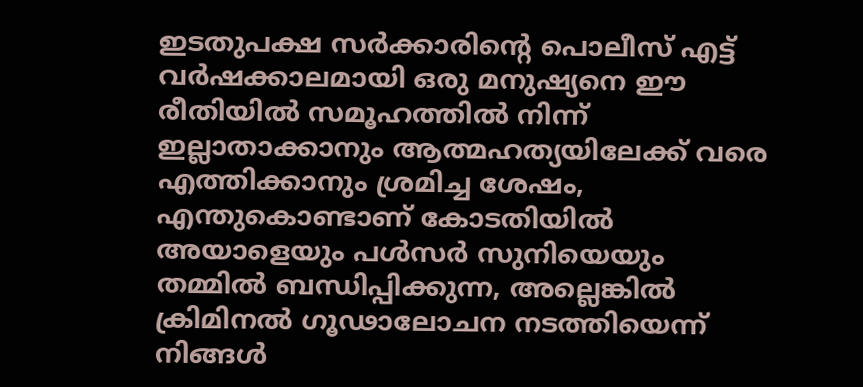ഇടതുപക്ഷ സർക്കാരിന്റെ പൊലീസ് എട്ട് വർഷക്കാലമായി ഒരു മനുഷ്യനെ ഈ രീതിയിൽ സമൂഹത്തിൽ നിന്ന് ഇല്ലാതാക്കാനും ആത്മഹത്യയിലേക്ക് വരെ എത്തിക്കാനും ശ്രമിച്ച ശേഷം, എന്തുകൊണ്ടാണ് കോടതിയിൽ അയാളെയും പൾസർ സുനിയെയും തമ്മിൽ ബന്ധിപ്പിക്കുന്ന, അല്ലെങ്കിൽ ക്രിമിനൽ ഗൂഢാലോചന നടത്തിയെന്ന് നിങ്ങൾ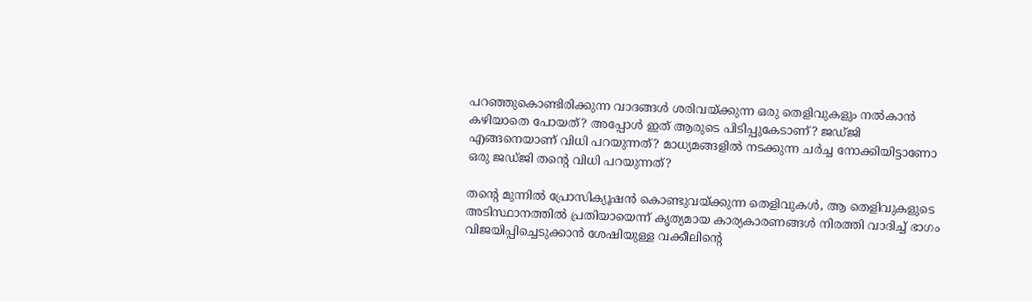പറഞ്ഞുകൊണ്ടിരിക്കുന്ന വാദങ്ങൾ ശരിവയ്‌ക്കുന്ന ഒരു തെളിവുകളും നൽകാൻ കഴിയാതെ പോയത്? അപ്പോൾ ഇത് ആരുടെ പിടിപ്പുകേടാണ്? ജഡ്ജി എങ്ങനെയാണ് വിധി പറയുന്നത്? മാധ്യമങ്ങളിൽ നടക്കുന്ന ചർച്ച നോക്കിയിട്ടാണോ ഒരു ജഡ്ജി തന്റെ വിധി പറയുന്നത്?

തന്റെ മുന്നിൽ പ്രോസിക്യൂഷൻ കൊണ്ടുവയ്‌ക്കുന്ന തെളിവുകൾ, ആ തെളിവുകളുടെ അടിസ്ഥാനത്തിൽ പ്രതിയായെന്ന് കൃത്യമായ കാര്യകാരണങ്ങൾ നിരത്തി വാദിച്ച് ഭാഗം വിജയിപ്പിച്ചെടുക്കാൻ ശേഷിയുള്ള വക്കീലിന്റെ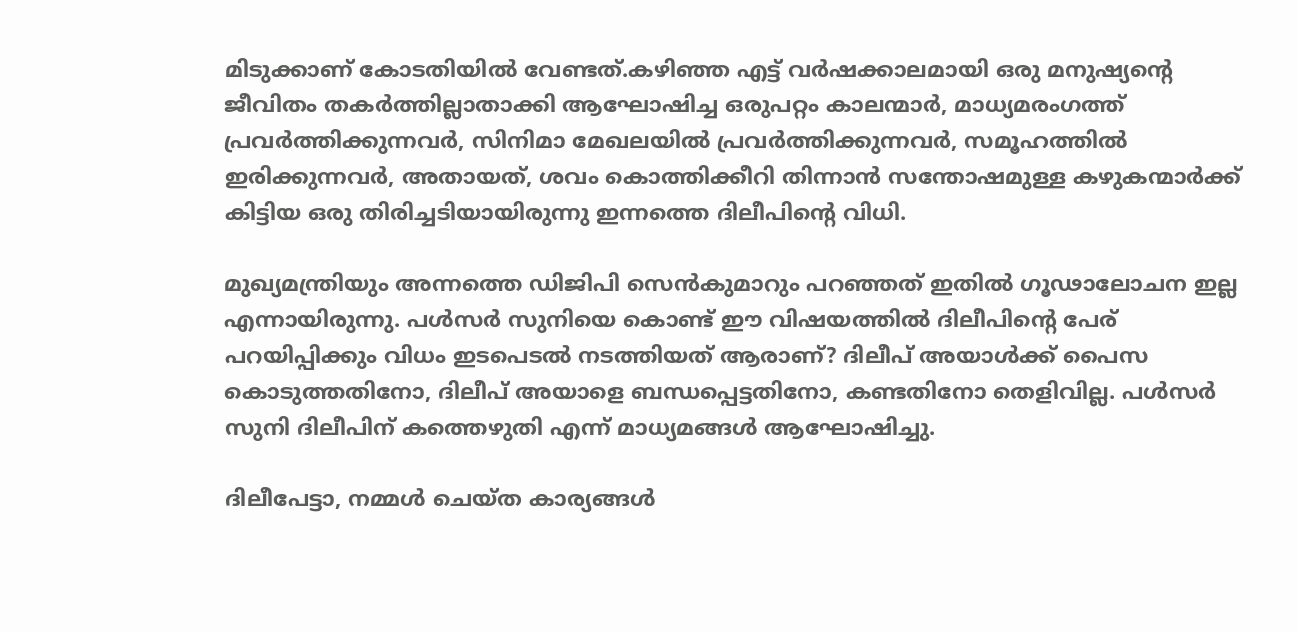മിടുക്കാണ് കോടതിയിൽ വേണ്ടത്.കഴിഞ്ഞ എട്ട് വർഷക്കാലമായി ഒരു മനുഷ്യന്റെ ജീവിതം തകർത്തില്ലാതാക്കി ആഘോഷിച്ച ഒരുപറ്റം കാലന്മാർ, മാധ്യമരംഗത്ത് പ്രവർത്തിക്കുന്നവർ, സിനിമാ മേഖലയിൽ പ്രവർത്തിക്കുന്നവർ, സമൂഹത്തിൽ ഇരിക്കുന്നവർ, അതായത്, ശവം കൊത്തിക്കീറി തിന്നാൻ സന്തോഷമുള്ള കഴുകന്മാർക്ക് കിട്ടിയ ഒരു തിരിച്ചടിയായിരുന്നു ഇന്നത്തെ ദിലീപിന്റെ വിധി.

മുഖ്യമന്ത്രിയും അന്നത്തെ ഡിജിപി സെൻകുമാറും പറഞ്ഞത് ഇതിൽ ഗൂഢാലോചന ഇല്ല എന്നായിരുന്നു. പൾസർ സുനിയെ കൊണ്ട് ഈ വിഷയത്തിൽ ദിലീപിന്റെ പേര് പറയിപ്പിക്കും വിധം ഇടപെടൽ നടത്തിയത് ആരാണ്? ദിലീപ് അയാൾക്ക് പൈസ കൊടുത്തതിനോ, ദിലീപ് അയാളെ ബന്ധപ്പെട്ടതിനോ, കണ്ടതിനോ തെളിവില്ല. പൾസർ സുനി ദിലീപിന് കത്തെഴുതി എന്ന് മാധ്യമങ്ങൾ ആഘോഷിച്ചു.

ദിലീപേട്ടാ, നമ്മൾ ചെയ്ത കാര്യങ്ങൾ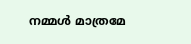നമ്മൾ മാത്രമേ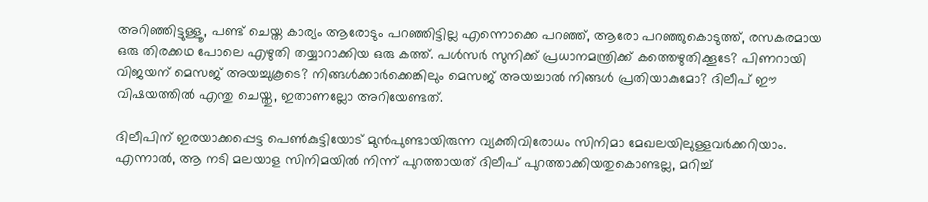അറിഞ്ഞിട്ടുള്ളൂ, പണ്ട് ചെയ്ത കാര്യം ആരോടും പറഞ്ഞിട്ടില്ല എന്നൊക്കെ പറഞ്ഞ്, ആരോ പറഞ്ഞുകൊടുത്ത്, രസകരമായ ഒരു തിരക്കഥ പോലെ എഴുതി തയ്യാറാക്കിയ ഒരു കത്ത്. പൾസർ സുനിക്ക് പ്രധാനമന്ത്രിക്ക് കത്തെഴുതിക്കൂടേ? പിണറായി വിജയന് മെസജ് അയച്ചുകൂടെ? നിങ്ങൾക്കാർക്കെങ്കിലും മെസജ് അയച്ചാൽ നിങ്ങൾ പ്രതിയാകുമോ? ദിലീപ് ഈ വിഷയത്തിൽ എന്തു ചെയ്തു, ഇതാണല്ലോ അറിയേണ്ടത്.

ദിലീപിന് ഇരയാക്കപ്പെട്ട പെൺകുട്ടിയോട് മുൻപുണ്ടായിരുന്ന വ്യക്തിവിരോധം സിനിമാ മേഖലയിലുള്ളവർക്കറിയാം. എന്നാൽ, ആ നടി മലയാള സിനിമയിൽ നിന്ന് പുറത്തായത് ദിലീപ് പുറത്താക്കിയതുകൊണ്ടല്ല, മറിച്ച്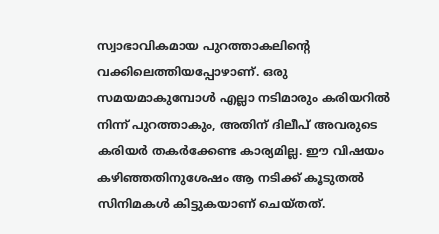സ്വാഭാവികമായ പുറത്താകലിന്റെ വക്കിലെത്തിയപ്പോഴാണ്. ഒരു സമയമാകുമ്പോൾ എല്ലാ നടിമാരും കരിയറിൽ നിന്ന് പുറത്താകും, അതിന് ദിലീപ് അവരുടെ കരിയർ തകർക്കേണ്ട കാര്യമില്ല. ഈ വിഷയം കഴിഞ്ഞതിനുശേഷം ആ നടിക്ക് കൂടുതൽ സിനിമകൾ കിട്ടുകയാണ് ചെയ്തത്.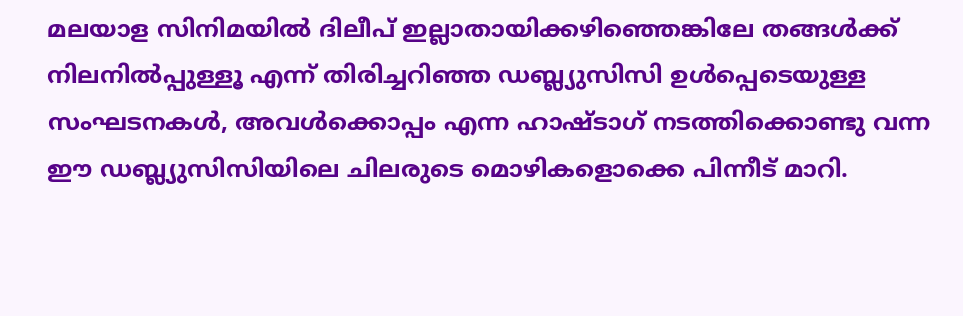മലയാള സിനിമയിൽ ദിലീപ് ഇല്ലാതായിക്കഴിഞ്ഞെങ്കിലേ തങ്ങൾക്ക് നിലനിൽപ്പുള്ളൂ എന്ന് തിരിച്ചറിഞ്ഞ ഡബ്ല്യുസിസി ഉൾപ്പെടെയുള്ള സംഘടനകൾ, അവൾക്കൊപ്പം എന്ന ഹാഷ്ടാഗ് നടത്തിക്കൊണ്ടു വന്ന ഈ ഡബ്ല്യുസിസിയിലെ ചിലരുടെ മൊഴികളൊക്കെ പിന്നീട് മാറി.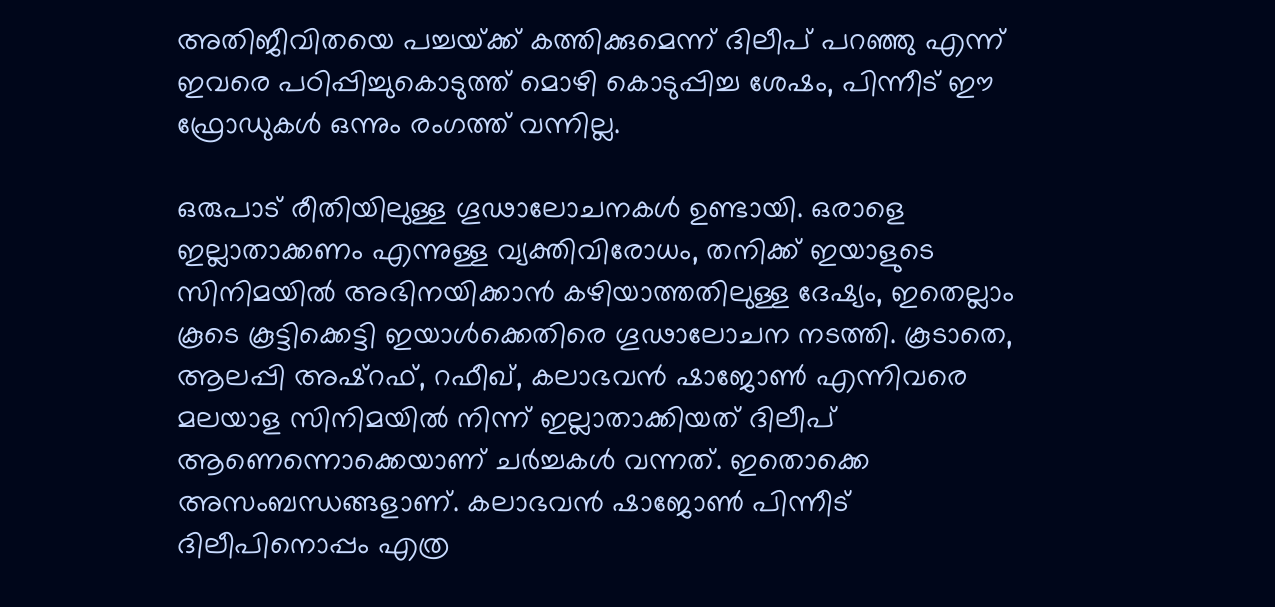അതിജീവിതയെ പച്ചയ്‌ക്ക് കത്തിക്കുമെന്ന് ദിലീപ് പറഞ്ഞു എന്ന് ഇവരെ പഠിപ്പിച്ചുകൊടുത്ത് മൊഴി കൊടുപ്പിച്ച ശേഷം, പിന്നീട് ഈ ഫ്രോഡുകൾ ഒന്നും രംഗത്ത് വന്നില്ല.

ഒരുപാട് രീതിയിലുള്ള ഗൂഢാലോചനകൾ ഉണ്ടായി. ഒരാളെ ഇല്ലാതാക്കണം എന്നുള്ള വ്യക്തിവിരോധം, തനിക്ക് ഇയാളുടെ സിനിമയിൽ അഭിനയിക്കാൻ കഴിയാത്തതിലുള്ള ദേഷ്യം, ഇതെല്ലാം കൂടെ കൂട്ടിക്കെട്ടി ഇയാൾക്കെതിരെ ഗൂഢാലോചന നടത്തി. കൂടാതെ, ആലപ്പി അഷ്റഫ്, റഫീഖ്, കലാഭവൻ ഷാജോൺ എന്നിവരെ മലയാള സിനിമയിൽ നിന്ന് ഇല്ലാതാക്കിയത് ദിലീപ് ആണെന്നൊക്കെയാണ് ചർച്ചകൾ വന്നത്. ഇതൊക്കെ അസംബന്ധങ്ങളാണ്. കലാഭവൻ ഷാജോൺ പിന്നീട് ദിലീപിനൊപ്പം എത്ര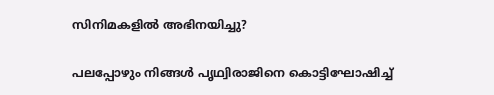സിനിമകളിൽ അഭിനയിച്ചു?

പലപ്പോഴും നിങ്ങൾ പൃഥ്വിരാജിനെ കൊട്ടിഘോഷിച്ച്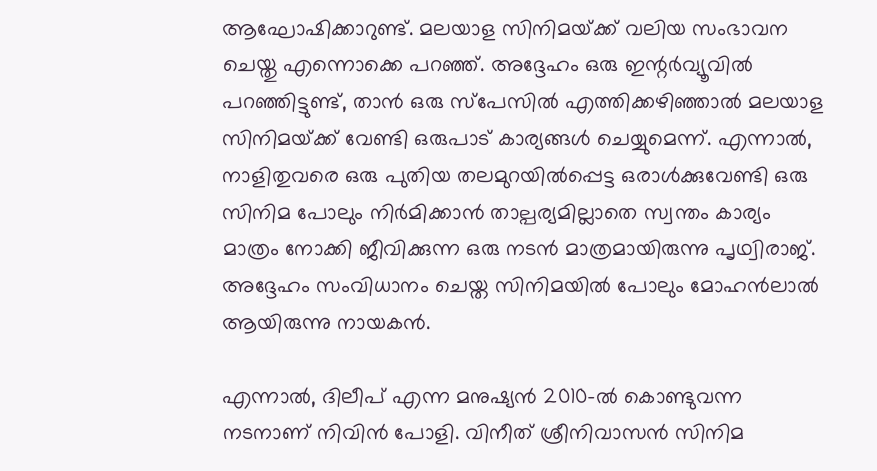ആഘോഷിക്കാറുണ്ട്. മലയാള സിനിമയ്‌ക്ക് വലിയ സംഭാവന ചെയ്തു എന്നൊക്കെ പറഞ്ഞ്. അദ്ദേഹം ഒരു ഇന്റർവ്യൂവിൽ പറഞ്ഞിട്ടുണ്ട്, താൻ ഒരു സ്പേസിൽ എത്തിക്കഴിഞ്ഞാൽ മലയാള സിനിമയ്‌ക്ക് വേണ്ടി ഒരുപാട് കാര്യങ്ങൾ ചെയ്യുമെന്ന്. എന്നാൽ, നാളിതുവരെ ഒരു പുതിയ തലമുറയിൽപ്പെട്ട ഒരാൾക്കുവേണ്ടി ഒരു സിനിമ പോലും നിർമിക്കാൻ താല്പര്യമില്ലാതെ സ്വന്തം കാര്യം മാത്രം നോക്കി ജീവിക്കുന്ന ഒരു നടൻ മാത്രമായിരുന്നു പൃഥ്വിരാജ്. അദ്ദേഹം സംവിധാനം ചെയ്ത സിനിമയിൽ പോലും മോഹൻലാൽ ആയിരുന്നു നായകൻ.

എന്നാൽ, ദിലീപ് എന്ന മനുഷ്യൻ 2010-ൽ കൊണ്ടുവന്ന നടനാണ് നിവിൻ പോളി. വിനീത് ശ്രീനിവാസൻ സിനിമ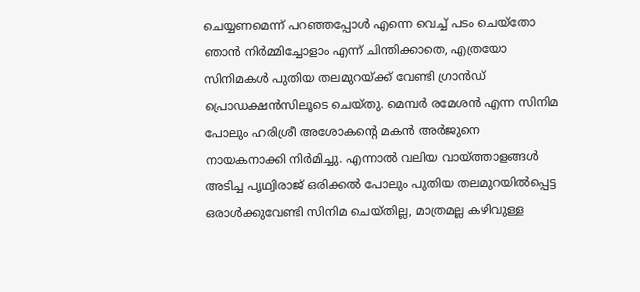ചെയ്യണമെന്ന് പറഞ്ഞപ്പോൾ എന്നെ വെച്ച് പടം ചെയ്തോ ഞാൻ നിർമ്മിച്ചോളാം എന്ന് ചിന്തിക്കാതെ, എത്രയോ സിനിമകൾ പുതിയ തലമുറയ്‌ക്ക് വേണ്ടി ഗ്രാൻഡ് പ്രൊഡക്ഷൻസിലൂടെ ചെയ്തു. മെമ്പർ രമേശൻ എന്ന സിനിമ പോലും ഹരിശ്രീ അശോകന്റെ മകൻ അർജുനെ നായകനാക്കി നിർമിച്ചു. എന്നാൽ വലിയ വായ്‌ത്താളങ്ങൾ അടിച്ച പൃഥ്വിരാജ് ഒരിക്കൽ പോലും പുതിയ തലമുറയിൽപ്പെട്ട ഒരാൾക്കുവേണ്ടി സിനിമ ചെയ്തില്ല, മാത്രമല്ല കഴിവുള്ള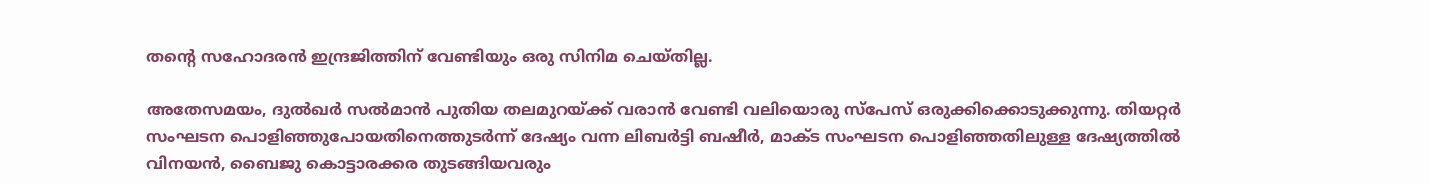തന്റെ സഹോദരൻ ഇന്ദ്രജിത്തിന് വേണ്ടിയും ഒരു സിനിമ ചെയ്തില്ല.

അതേസമയം, ദുൽഖർ സൽമാൻ പുതിയ തലമുറയ്‌ക്ക് വരാൻ വേണ്ടി വലിയൊരു സ്പേസ് ഒരുക്കിക്കൊടുക്കുന്നു. തിയറ്റർ സംഘടന പൊളിഞ്ഞുപോയതിനെത്തുടർന്ന് ദേഷ്യം വന്ന ലിബർട്ടി ബഷീർ, മാക്ട സംഘടന പൊളിഞ്ഞതിലുള്ള ദേഷ്യത്തിൽ വിനയൻ, ബൈജു കൊട്ടാരക്കര തുടങ്ങിയവരും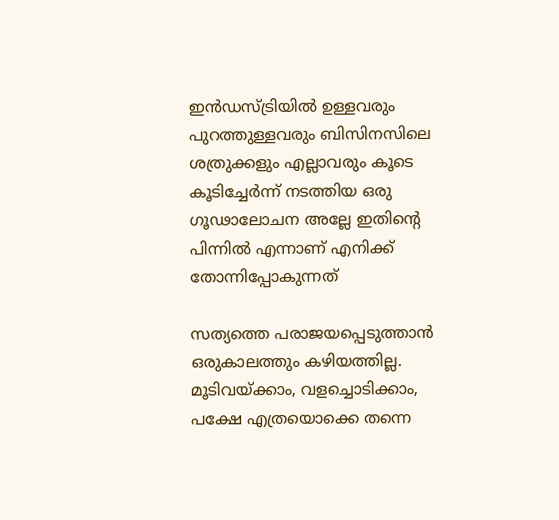ഇൻഡസ്ട്രിയിൽ ഉള്ളവരും പുറത്തുള്ളവരും ബിസിനസിലെ ശത്രുക്കളും എല്ലാവരും കൂടെ കൂടിച്ചേർന്ന് നടത്തിയ ഒരു ഗൂഢാലോചന അല്ലേ ഇതിന്റെ പിന്നിൽ എന്നാണ് എനിക്ക് തോന്നിപ്പോകുന്നത്

സത്യത്തെ പരാജയപ്പെടുത്താൻ ഒരുകാലത്തും കഴിയത്തില്ല. മൂടിവയ്‌ക്കാം, വളച്ചൊടിക്കാം, പക്ഷേ എത്രയൊക്കെ തന്നെ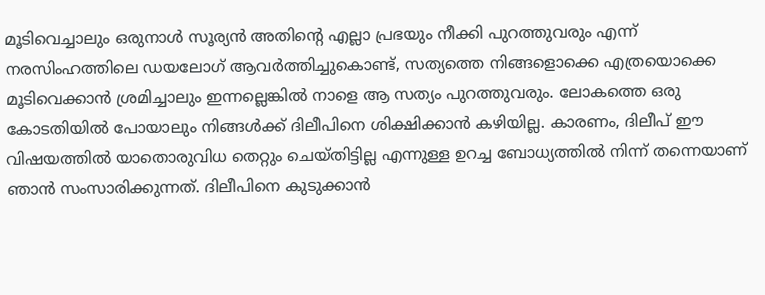മൂടിവെച്ചാലും ഒരുനാൾ സൂര്യൻ അതിന്റെ എല്ലാ പ്രഭയും നീക്കി പുറത്തുവരും എന്ന് നരസിംഹത്തിലെ ഡയലോഗ് ആവർത്തിച്ചുകൊണ്ട്, സത്യത്തെ നിങ്ങളൊക്കെ എത്രയൊക്കെ മൂടിവെക്കാൻ ശ്രമിച്ചാലും ഇന്നല്ലെങ്കിൽ നാളെ ആ സത്യം പുറത്തുവരും. ലോകത്തെ ഒരു കോടതിയിൽ പോയാലും നിങ്ങൾക്ക് ദിലീപിനെ ശിക്ഷിക്കാൻ കഴിയില്ല. കാരണം, ദിലീപ് ഈ വിഷയത്തിൽ യാതൊരുവിധ തെറ്റും ചെയ്തിട്ടില്ല എന്നുള്ള ഉറച്ച ബോധ്യത്തിൽ നിന്ന് തന്നെയാണ് ഞാൻ സംസാരിക്കുന്നത്. ദിലീപിനെ കുടുക്കാൻ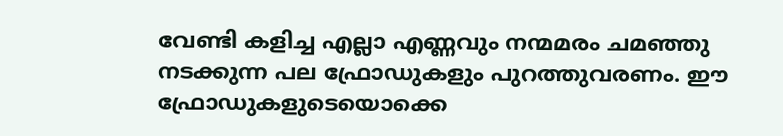വേണ്ടി കളിച്ച എല്ലാ എണ്ണവും നന്മമരം ചമഞ്ഞു നടക്കുന്ന പല ഫ്രോഡുകളും പുറത്തുവരണം. ഈ ഫ്രോഡുകളുടെയൊക്കെ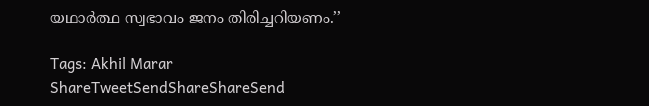യഥാർത്ഥ സ്വഭാവം ജനം തിരിച്ചറിയണം.’’

Tags: Akhil Marar
ShareTweetSendShareShareSend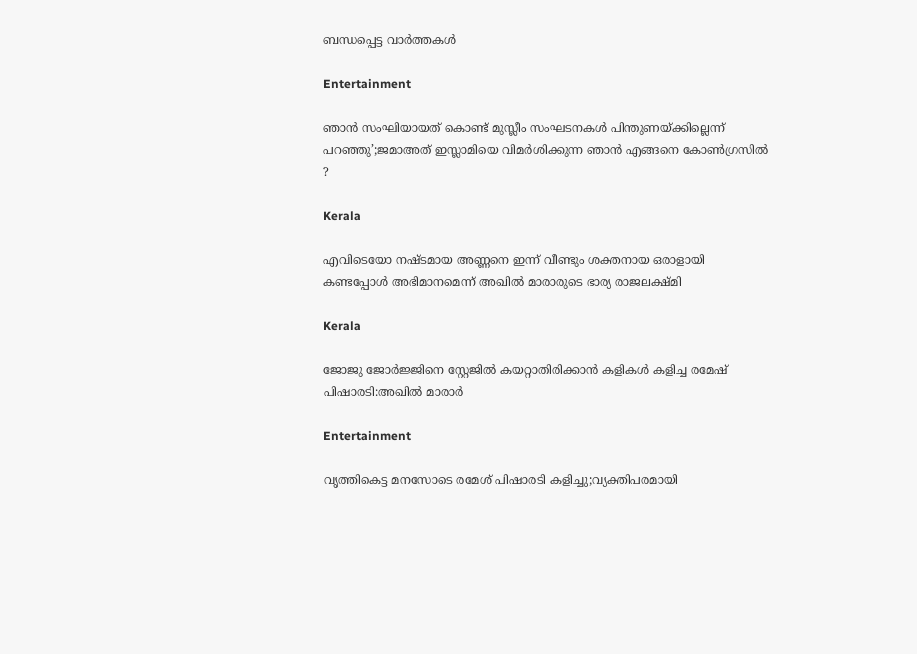ബന്ധപ്പെട്ട വാര്‍ത്തകള്‍

Entertainment

ഞാൻ സംഘിയായത് കൊണ്ട് മുസ്ലീം സംഘടനകൾ പിന്തുണയ്‌ക്കില്ലെന്ന് പറഞ്ഞു’;ജമാഅത് ഇസ്ലാമിയെ വിമർശിക്കുന്ന ഞാൻ എങ്ങനെ കോൺഗ്രസിൽ ?

Kerala

എവിടെയോ നഷ്ടമായ അണ്ണനെ ഇന്ന് വീണ്ടും ശക്തനായ ഒരാളായി കണ്ടപ്പോൾ അഭിമാനമെന്ന് അഖിൽ മാരാരുടെ ഭാര്യ രാജലക്ഷ്മി

Kerala

ജോജു ജോര്‍ജ്ജിനെ സ്റ്റേജില്‍ കയറ്റാതിരിക്കാന്‍ കളികള്‍ കളിച്ച രമേഷ് പിഷാരടി:അഖിൽ മാരാർ

Entertainment

വൃത്തികെട്ട മനസോടെ രമേശ് പിഷാരടി കളിച്ചു;വ്യക്തിപരമായി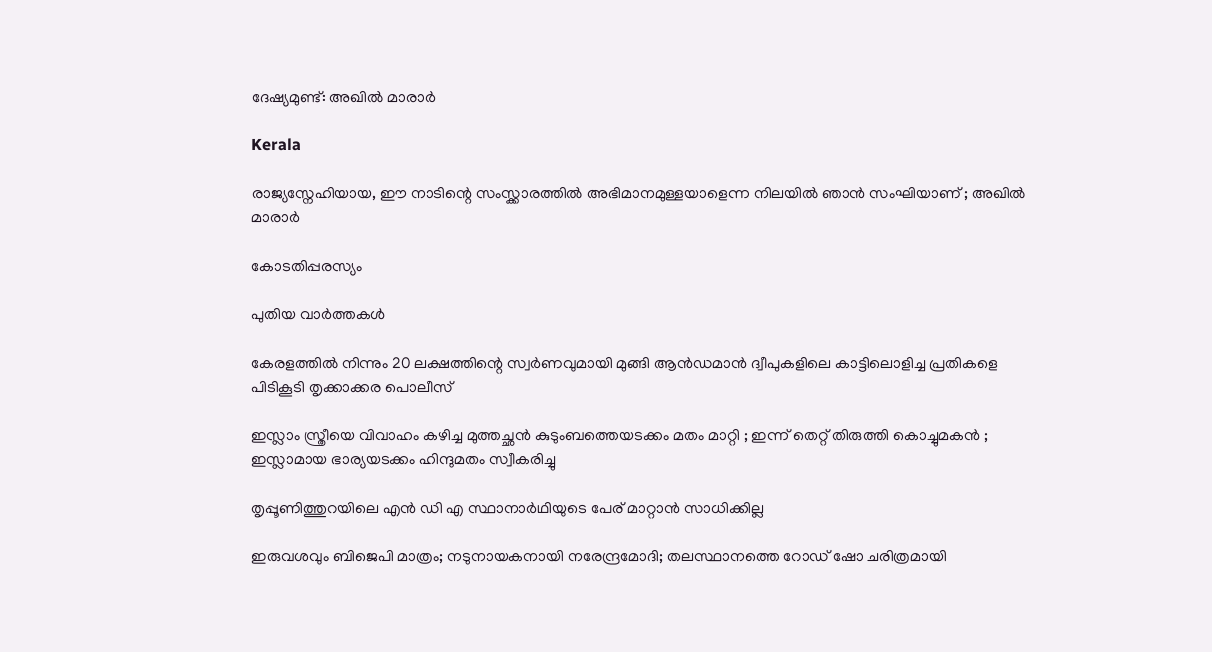ദേഷ്യമുണ്ട്: അഖിൽ മാരാർ

Kerala

രാജ്യസ്നേഹിയായ, ഈ നാടിന്റെ സംസ്ക്കാരത്തിൽ അഭിമാനമുള്ളയാളെന്ന നിലയിൽ ഞാൻ സംഘിയാണ് ; അഖിൽ മാരാർ

കോടതിപ്പരസ്യം

പുതിയ വാര്‍ത്തകള്‍

കേരളത്തില്‍ നിന്നും 20 ലക്ഷത്തിന്റെ സ്വര്‍ണവുമായി മുങ്ങി ആന്‍ഡമാന്‍ ദ്വീപുകളിലെ കാട്ടിലൊളിച്ച പ്രതികളെ പിടികൂടി തൃക്കാക്കര പൊലീസ്

ഇസ്ലാം സ്ത്രീയെ വിവാഹം കഴിച്ച മുത്തച്ഛൻ കുടുംബത്തെയടക്കം മതം മാറ്റി ; ഇന്ന് തെറ്റ് തിരുത്തി കൊച്ചുമകൻ ; ഇസ്ലാമായ ഭാര്യയടക്കം ഹിന്ദുമതം സ്വീകരിച്ചു

തൃപ്പൂണിത്തുറയിലെ എന്‍ ഡി എ സ്ഥാനാര്‍ഥിയുടെ പേര് മാറ്റാന്‍ സാധിക്കില്ല

ഇരുവശവും ബിജെപി മാത്രം; നടുനായകനായി നരേന്ദ്രമോദി; തലസ്ഥാനത്തെ റോഡ് ഷോ ചരിത്രമായി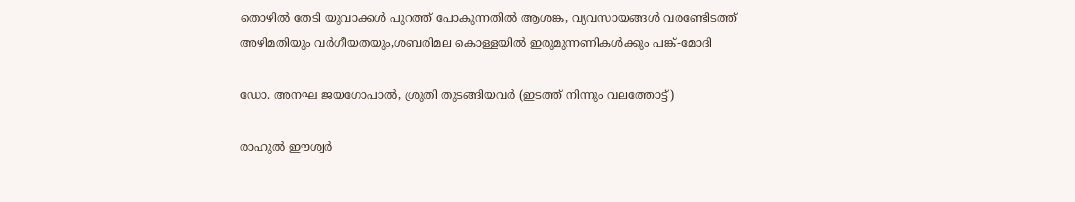തൊഴില്‍ തേടി യുവാക്കള്‍ പുറത്ത് പോകുന്നതില്‍ ആശങ്ക, വ്യവസായങ്ങള്‍ വരണ്ടേിടത്ത് അഴിമതിയും വര്‍ഗീയതയും,ശബരിമല കൊള്ളയില്‍ ഇരുമുന്നണികള്‍ക്കും പങ്ക്-മോദി

ഡോ. അനഘ ജയഗോപാല്‍, ശ്രുതി തുടങ്ങിയവര്‍ (ഇടത്ത് നിന്നും വലത്തോട്ട്)

രാഹുല്‍ ഈശ്വര്‍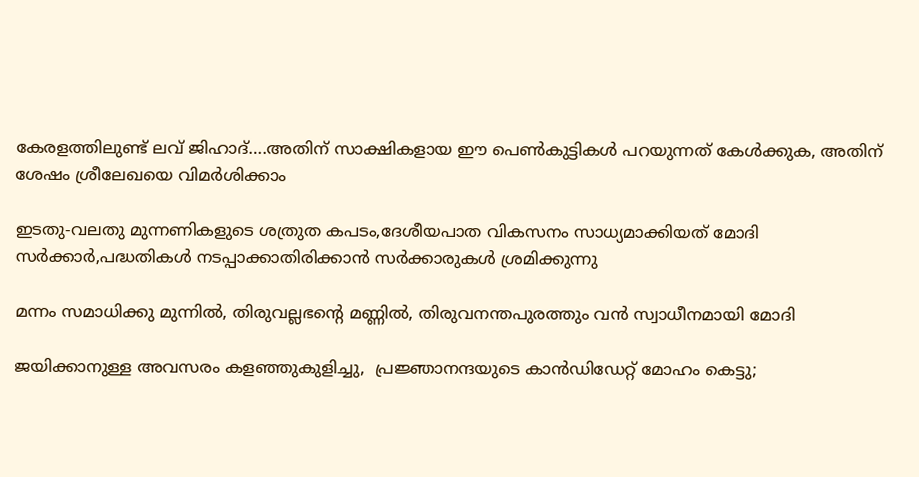കേരളത്തിലുണ്ട് ലവ് ജിഹാദ്….അതിന് സാക്ഷികളായ ഈ പെണ്‍കുട്ടികള്‍ പറയുന്നത് കേള്‍ക്കുക, അതിന് ശേഷം ശ്രീലേഖയെ വിമര്‍ശിക്കാം

ഇടതു-വലതു മുന്നണികളുടെ ശത്രുത കപടം,ദേശീയപാത വികസനം സാധ്യമാക്കിയത് മോദി സര്‍ക്കാര്‍,പദ്ധതികള്‍ നടപ്പാക്കാതിരിക്കാന്‍ സര്‍ക്കാരുകള്‍ ശ്രമിക്കുന്നു

മന്നം സമാധിക്കു മുന്നിൽ, തിരുവല്ലഭന്റെ മണ്ണിൽ, തിരുവനന്തപുരത്തും വൻ സ്വാധീനമായി മോദി

ജയിക്കാനുള്ള അവസരം കളഞ്ഞുകുളിച്ചു,  പ്രജ്ഞാനന്ദയുടെ കാന്‍ഡിഡേറ്റ് മോഹം കെട്ടു;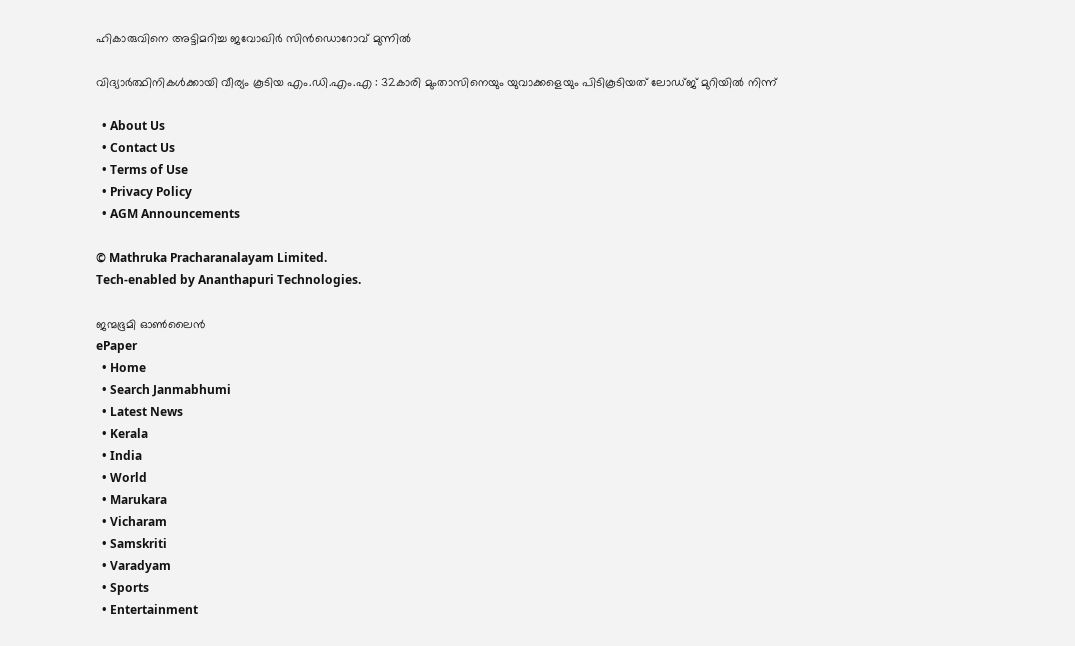ഹികാരുവിനെ അട്ടിമറിച്ച ജവോഖിര്‍ സിന്‍ഡൊറോവ് മുന്നില്‍

വിദ്യാർത്ഥിനികൾക്കായി വീര്യം കൂടിയ എം.ഡി.എം.എ : 32കാരി മുംതാസിനെയും യുവാക്കളെയും പിടികൂടിയത് ലോഡ്ജ് മുറിയിൽ നിന്ന്

  • About Us
  • Contact Us
  • Terms of Use
  • Privacy Policy
  • AGM Announcements

© Mathruka Pracharanalayam Limited.
Tech-enabled by Ananthapuri Technologies.

ജന്മഭൂമി ഓണ്‍ലൈന്‍
ePaper
  • Home
  • Search Janmabhumi
  • Latest News
  • Kerala
  • India
  • World
  • Marukara
  • Vicharam
  • Samskriti
  • Varadyam
  • Sports
  • Entertainment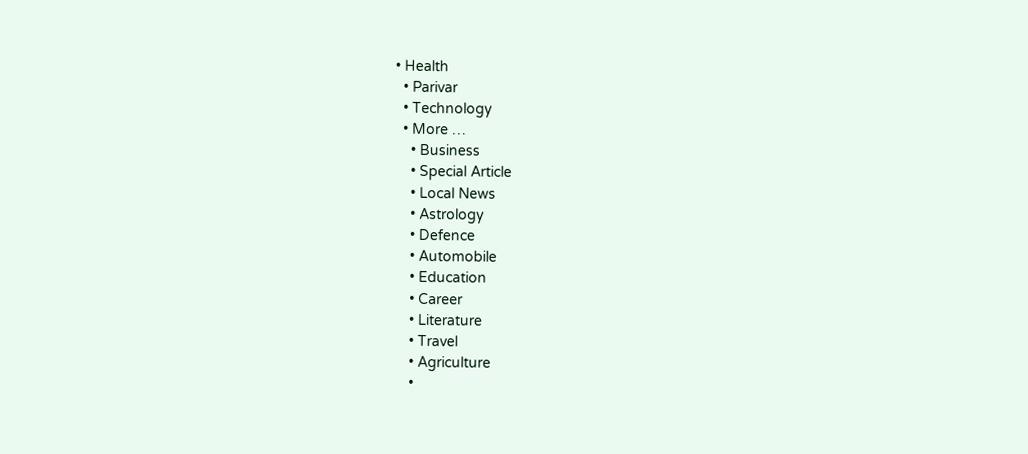• Health
  • Parivar
  • Technology
  • More …
    • Business
    • Special Article
    • Local News
    • Astrology
    • Defence
    • Automobile
    • Education
    • Career
    • Literature
    • Travel
    • Agriculture
    •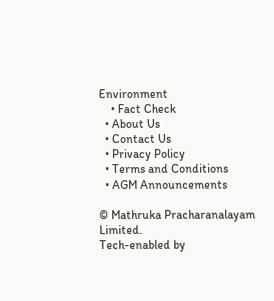Environment
    • Fact Check
  • About Us
  • Contact Us
  • Privacy Policy
  • Terms and Conditions
  • AGM Announcements

© Mathruka Pracharanalayam Limited.
Tech-enabled by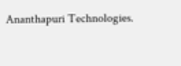Ananthapuri Technologies.